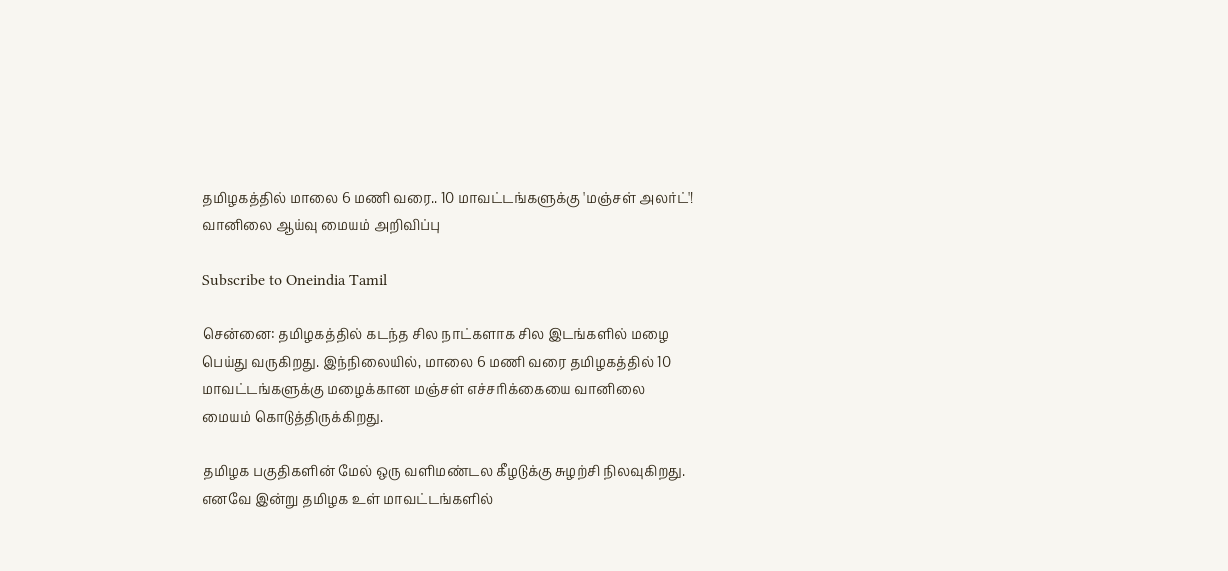தமிழகத்தில் மாலை 6 மணி வரை.. 10 மாவட்டங்களுக்கு 'மஞ்சள் அலர்ட்'! வானிலை ஆய்வு மையம் அறிவிப்பு

Subscribe to Oneindia Tamil

சென்னை: தமிழகத்தில் கடந்த சில நாட்களாக சில இடங்களில் மழை பெய்து வருகிறது. இந்நிலையில், மாலை 6 மணி வரை தமிழகத்தில் 10 மாவட்டங்களுக்கு மழைக்கான மஞ்சள் எச்சரிக்கையை வானிலை மையம் கொடுத்திருக்கிறது.

தமிழக பகுதிகளின் மேல் ஒரு வளிமண்டல கீழடுக்கு சுழற்சி நிலவுகிறது. எனவே இன்று தமிழக உள் மாவட்டங்களில்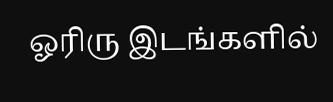ஓரிரு இடங்களில்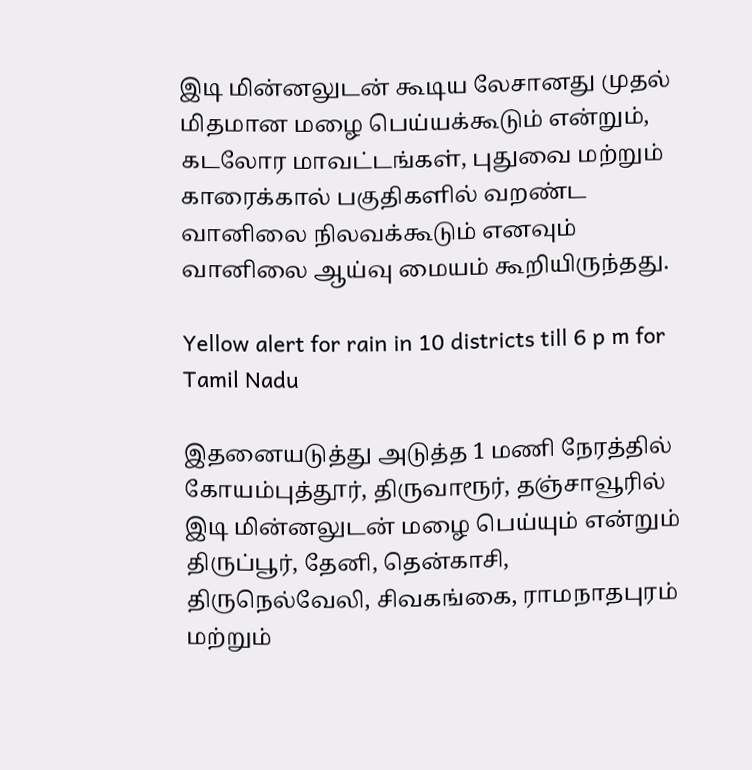இடி மின்னலுடன் கூடிய லேசானது முதல் மிதமான மழை பெய்யக்கூடும் என்றும், கடலோர மாவட்டங்கள், புதுவை மற்றும் காரைக்கால் பகுதிகளில் வறண்ட வானிலை நிலவக்கூடும் எனவும் வானிலை ஆய்வு மையம் கூறியிருந்தது.

Yellow alert for rain in 10 districts till 6 p m for Tamil Nadu

இதனையடுத்து அடுத்த 1 மணி நேரத்தில் கோயம்புத்தூர், திருவாரூர், தஞ்சாவூரில் இடி மின்னலுடன் மழை பெய்யும் என்றும் திருப்பூர், தேனி, தென்காசி, திருநெல்வேலி, சிவகங்கை, ராமநாதபுரம் மற்றும்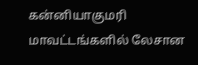கன்னியாகுமரி மாவட்டங்களில் லேசான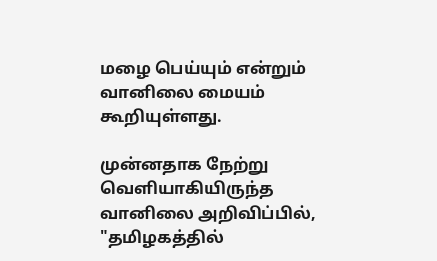மழை பெய்யும் என்றும் வானிலை மையம் கூறியுள்ளது.

முன்னதாக நேற்று வெளியாகியிருந்த வானிலை அறிவிப்பில், "தமிழகத்தில்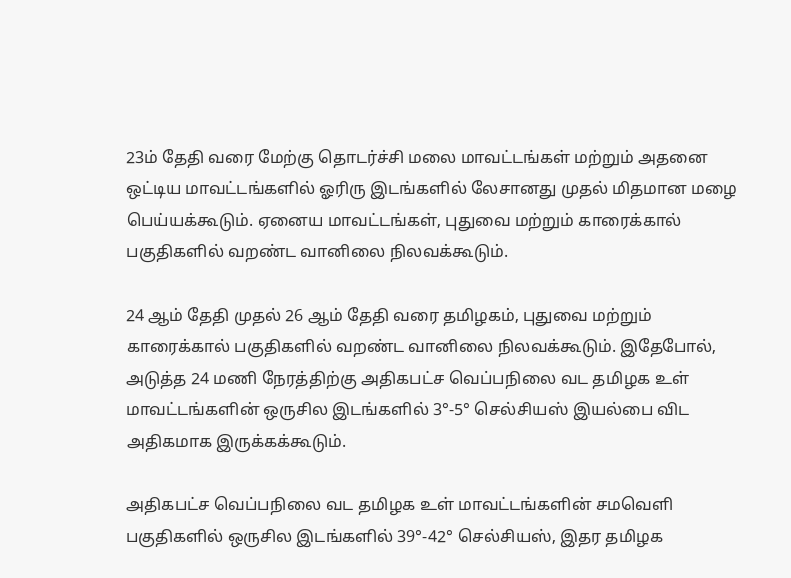23ம் தேதி வரை மேற்கு தொடர்ச்சி மலை மாவட்டங்கள் மற்றும் அதனை ஒட்டிய மாவட்டங்களில் ஓரிரு இடங்களில் லேசானது முதல் மிதமான மழை பெய்யக்கூடும். ஏனைய மாவட்டங்கள், புதுவை மற்றும் காரைக்கால் பகுதிகளில் வறண்ட வானிலை நிலவக்கூடும்.

24 ஆம் தேதி முதல் 26 ஆம் தேதி வரை தமிழகம், புதுவை மற்றும் காரைக்கால் பகுதிகளில் வறண்ட வானிலை நிலவக்கூடும். இதேபோல், அடுத்த 24 மணி நேரத்திற்கு அதிகபட்ச வெப்பநிலை வட தமிழக உள் மாவட்டங்களின் ஒருசில இடங்களில் 3°-5° செல்சியஸ் இயல்பை விட அதிகமாக இருக்கக்கூடும்.

அதிகபட்ச வெப்பநிலை வட தமிழக உள் மாவட்டங்களின் சமவெளி பகுதிகளில் ஒருசில இடங்களில் 39°-42° செல்சியஸ், இதர தமிழக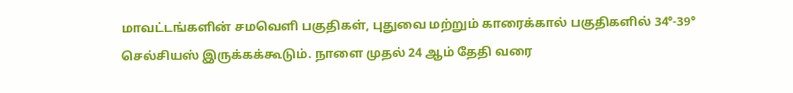மாவட்டங்களின் சமவெளி பகுதிகள், புதுவை மற்றும் காரைக்கால் பகுதிகளில் 34°-39° செல்சியஸ் இருக்கக்கூடும். நாளை முதல் 24 ஆம் தேதி வரை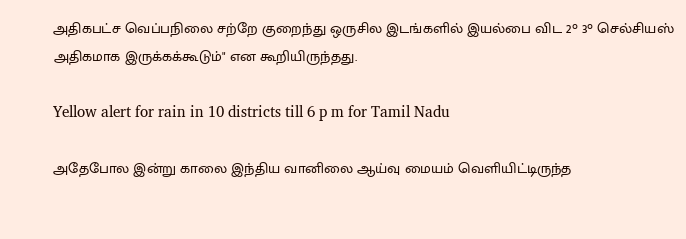அதிகபட்ச வெப்பநிலை சற்றே குறைந்து ஒருசில இடங்களில் இயல்பை விட 2° 3° செல்சியஸ் அதிகமாக இருக்கக்கூடும்" என கூறியிருந்தது.

Yellow alert for rain in 10 districts till 6 p m for Tamil Nadu

அதேபோல இன்று காலை இந்திய வானிலை ஆய்வு மையம் வெளியிட்டிருந்த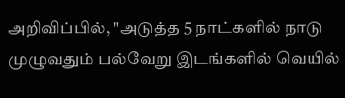அறிவிப்பில், "அடுத்த 5 நாட்களில் நாடு முழுவதும் பல்வேறு இடங்களில் வெயில்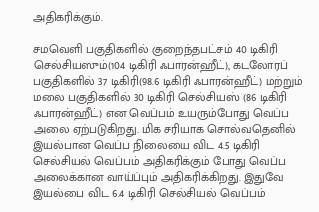அதிகரிக்கும்.

சமவெளி பகுதிகளில் குறைந்தபட்சம் 40 டிகிரி செல்சியஸும்(104 டிகிரி ஃபாரன்ஹீட்), கடலோரப் பகுதிகளில் 37 டிகிரி(98.6 டிகிரி ஃபாரன்ஹீட்) மற்றும் மலை பகுதிகளில் 30 டிகிரி செல்சியஸ் (86 டிகிரி ஃபாரன்ஹீட்) என வெப்பம் உயரும்போது வெப்ப அலை ஏற்படுகிறது. மிக சரியாக சொல்வதெனில் இயல்பான வெப்ப நிலையை விட 4.5 டிகிரி செல்சியல் வெப்பம் அதிகரிக்கும் போது வெப்ப அலைக்கான வாய்ப்பும் அதிகரிக்கிறது. இதுவே இயல்பை விட 6.4 டிகிரி செல்சியல் வெப்பம்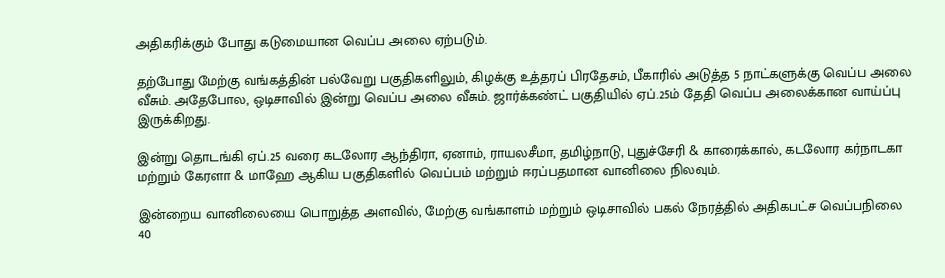அதிகரிக்கும் போது கடுமையான வெப்ப அலை ஏற்படும்.

தற்போது மேற்கு வங்கத்தின் பல்வேறு பகுதிகளிலும், கிழக்கு உத்தரப் பிரதேசம், பீகாரில் அடுத்த 5 நாட்களுக்கு வெப்ப அலை வீசும். அதேபோல, ஒடிசாவில் இன்று வெப்ப அலை வீசும். ஜார்க்கண்ட் பகுதியில் ஏப்.25ம் தேதி வெப்ப அலைக்கான வாய்ப்பு இருக்கிறது.

இன்று தொடங்கி ஏப்.25 வரை கடலோர ஆந்திரா, ஏனாம், ராயலசீமா, தமிழ்நாடு, புதுச்சேரி & காரைக்கால், கடலோர கர்நாடகா மற்றும் கேரளா & மாஹே ஆகிய பகுதிகளில் வெப்பம் மற்றும் ஈரப்பதமான வானிலை நிலவும்.

இன்றைய வானிலையை பொறுத்த அளவில், மேற்கு வங்காளம் மற்றும் ஒடிசாவில் பகல் நேரத்தில் அதிகபட்ச வெப்பநிலை 40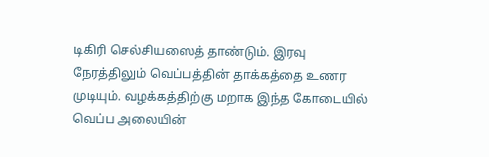டிகிரி செல்சியஸைத் தாண்டும். இரவு நேரத்திலும் வெப்பத்தின் தாக்கத்தை உணர முடியும். வழக்கத்திற்கு மறாக இந்த கோடையில் வெப்ப அலையின்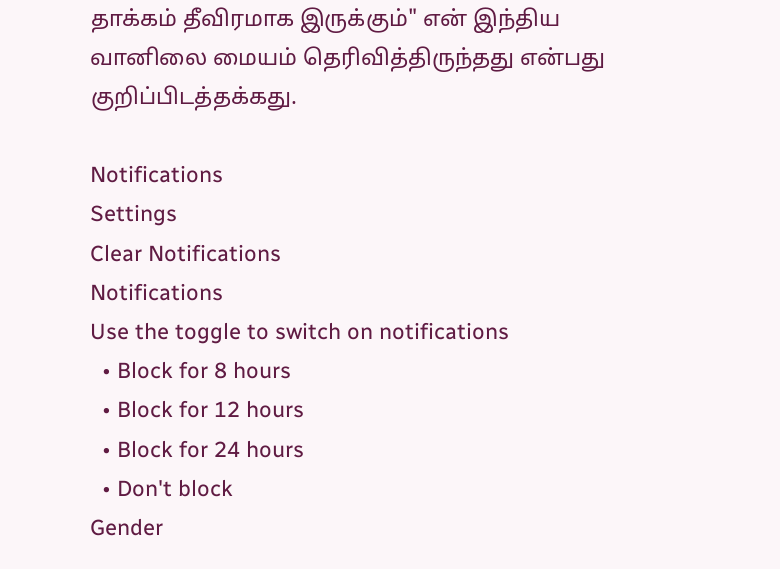தாக்கம் தீவிரமாக இருக்கும்" என் இந்திய வானிலை மையம் தெரிவித்திருந்தது என்பது குறிப்பிடத்தக்கது.

Notifications
Settings
Clear Notifications
Notifications
Use the toggle to switch on notifications
  • Block for 8 hours
  • Block for 12 hours
  • Block for 24 hours
  • Don't block
Gender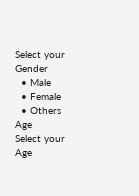Select your Gender
  • Male
  • Female
  • Others
Age
Select your Age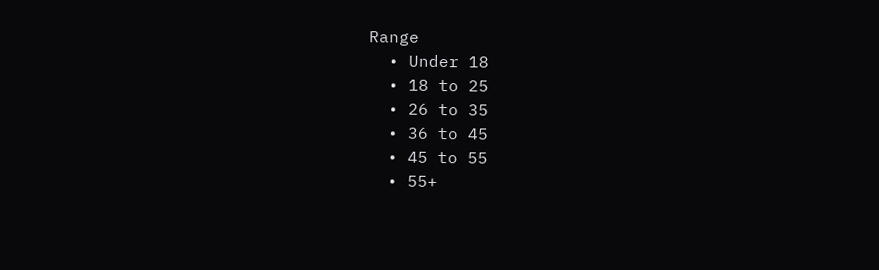Range
  • Under 18
  • 18 to 25
  • 26 to 35
  • 36 to 45
  • 45 to 55
  • 55+